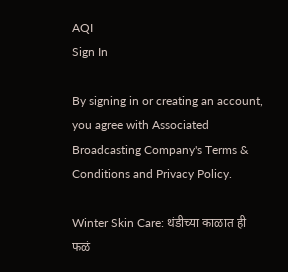AQI
Sign In

By signing in or creating an account, you agree with Associated Broadcasting Company's Terms & Conditions and Privacy Policy.

Winter Skin Care: थंडीच्या काळात ही फळं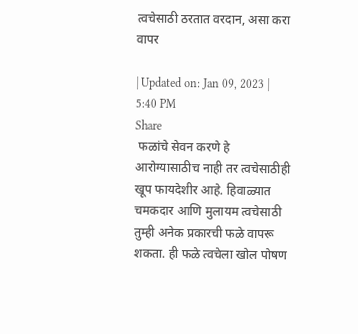त्वचेसाठी ठरतात वरदान, असा करा वापर

| Updated on: Jan 09, 2023 | 5:40 PM
Share
 फळांचे सेवन करणे हे आरोग्यासाठीच नाही तर त्वचेसाठीही खूप फायदेशीर आहे. हिवाळ्यात चमकदार आणि मुलायम त्वचेसाठी तुम्ही अनेक प्रकारची फळे वापरू शकता. ही फळे त्वचेला खोल पोषण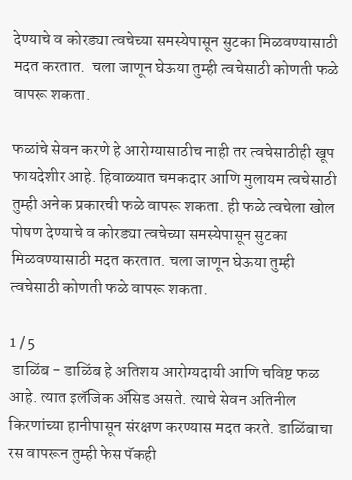देण्याचे व कोरड्या त्वचेच्या समस्येपासून सुटका मिळवण्यासाठी मदत करतात.  चला जाणून घेऊया तुम्ही त्वचेसाठी कोणती फळे वापरू शकता.

फळांचे सेवन करणे हे आरोग्यासाठीच नाही तर त्वचेसाठीही खूप फायदेशीर आहे. हिवाळ्यात चमकदार आणि मुलायम त्वचेसाठी तुम्ही अनेक प्रकारची फळे वापरू शकता. ही फळे त्वचेला खोल पोषण देण्याचे व कोरड्या त्वचेच्या समस्येपासून सुटका मिळवण्यासाठी मदत करतात. चला जाणून घेऊया तुम्ही त्वचेसाठी कोणती फळे वापरू शकता.

1 / 5
 डाळिंब - डाळिंब हे अतिशय आरोग्यदायी आणि चविष्ट फळ आहे. त्यात इलॅजिक ॲसिड असते. त्याचे सेवन अतिनील किरणांच्या हानीपासून संरक्षण करण्यास मदत करते. डाळिंबाचा रस वापरून तुम्ही फेस पॅकही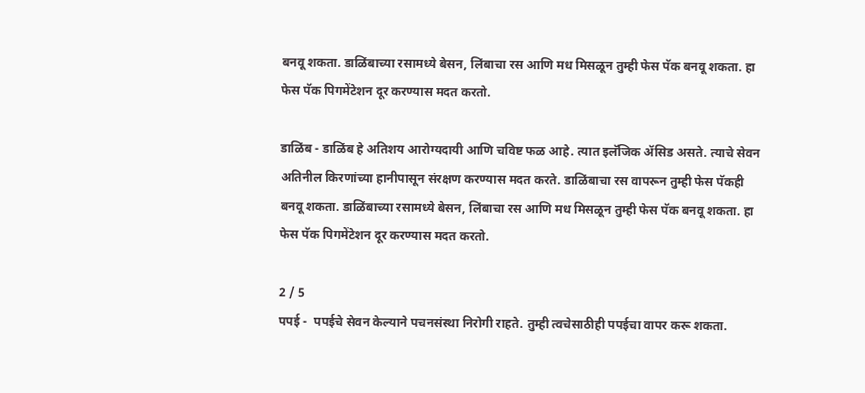बनवू शकता. डाळिंबाच्या रसामध्ये बेसन, लिंबाचा रस आणि मध मिसळून तुम्ही फेस पॅक बनवू शकता. हा फेस पॅक पिगमेंटेशन दूर करण्यास मदत करतो.

डाळिंब - डाळिंब हे अतिशय आरोग्यदायी आणि चविष्ट फळ आहे. त्यात इलॅजिक ॲसिड असते. त्याचे सेवन अतिनील किरणांच्या हानीपासून संरक्षण करण्यास मदत करते. डाळिंबाचा रस वापरून तुम्ही फेस पॅकही बनवू शकता. डाळिंबाच्या रसामध्ये बेसन, लिंबाचा रस आणि मध मिसळून तुम्ही फेस पॅक बनवू शकता. हा फेस पॅक पिगमेंटेशन दूर करण्यास मदत करतो.

2 / 5
पपई -  पपईचे सेवन केल्याने पचनसंस्था निरोगी राहते. तुम्ही त्वचेसाठीही पपईचा वापर करू शकता.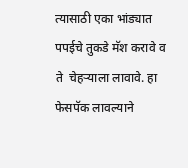त्यासाठी एका भांड्यात पपईचे तुकडे मॅश करावे व ते  चेहऱ्याला लावावे. हा फेसपॅक लावल्याने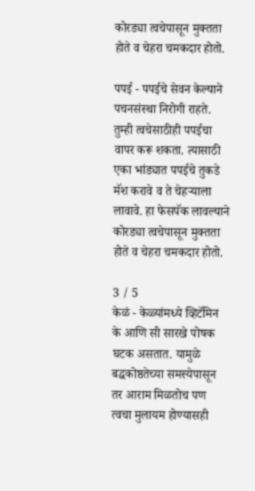कोरड्या त्वचेपासून मुक्तता होते व चेहरा चमकदार होतो.

पपई - पपईचे सेवन केल्याने पचनसंस्था निरोगी राहते. तुम्ही त्वचेसाठीही पपईचा वापर करू शकता. त्यासाठी एका भांड्यात पपईचे तुकडे मॅश करावे व ते चेहऱ्याला लावावे. हा फेसपॅक लावल्याने कोरड्या त्वचेपासून मुक्तता होते व चेहरा चमकदार होतो.

3 / 5
केळं - केळ्यांमध्ये व्हिटॅमिन के आणि सी सारखे पोषक घटक असतात. यामुळे बद्धकोष्ठतेच्या समस्येपासून तर आराम मिळतोच पण त्वचा मुलायम होण्यासही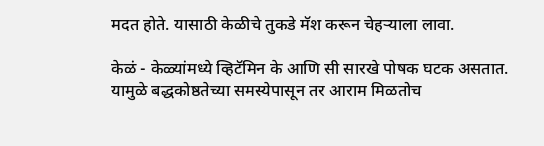मदत होते. यासाठी केळीचे तुकडे मॅश करून चेहऱ्याला लावा.

केळं - केळ्यांमध्ये व्हिटॅमिन के आणि सी सारखे पोषक घटक असतात. यामुळे बद्धकोष्ठतेच्या समस्येपासून तर आराम मिळतोच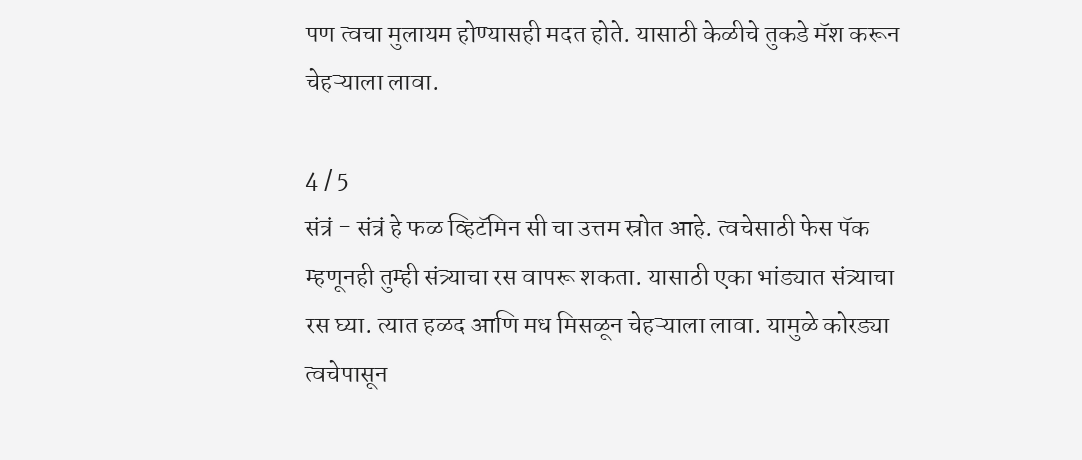पण त्वचा मुलायम होण्यासही मदत होते. यासाठी केळीचे तुकडे मॅश करून चेहऱ्याला लावा.

4 / 5
संत्रं - संत्रं हे फळ व्हिटॅमिन सी चा उत्तम स्रोत आहे. त्वचेसाठी फेस पॅक म्हणूनही तुम्ही संत्र्याचा रस वापरू शकता. यासाठी एका भांड्यात संत्र्याचा रस घ्या. त्यात हळद आणि मध मिसळून चेहऱ्याला लावा. यामुळे कोरड्या त्वचेपासून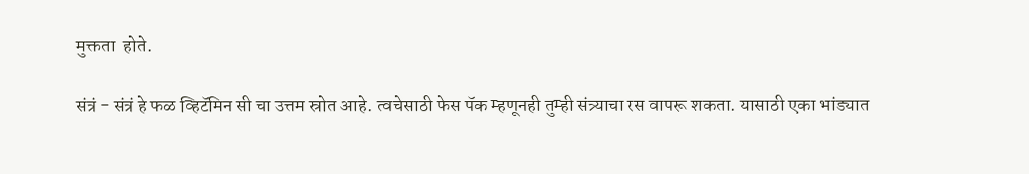मुक्तता  होते.

संत्रं - संत्रं हे फळ व्हिटॅमिन सी चा उत्तम स्रोत आहे. त्वचेसाठी फेस पॅक म्हणूनही तुम्ही संत्र्याचा रस वापरू शकता. यासाठी एका भांड्यात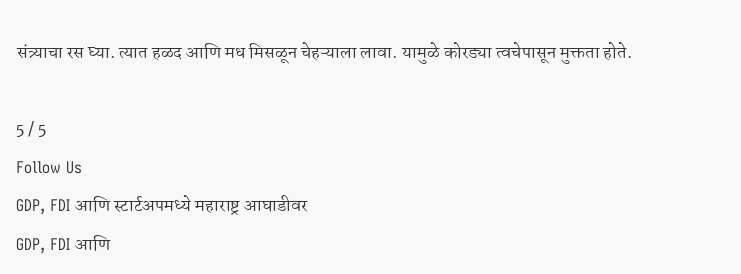संत्र्याचा रस घ्या. त्यात हळद आणि मध मिसळून चेहऱ्याला लावा. यामुळे कोरड्या त्वचेपासून मुक्तता होते.

5 / 5
Follow Us
GDP, FDI आणि स्टार्टअपमध्ये महाराष्ट्र आघाडीवर
GDP, FDI आणि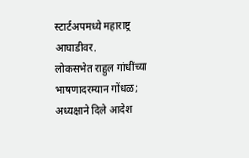स्टार्टअपमध्ये महाराष्ट्र आघाडीवर.
लोकसभेत राहुल गांधींच्या भाषणादरम्यान गोंधळ; अध्यक्षाने दिले आदेश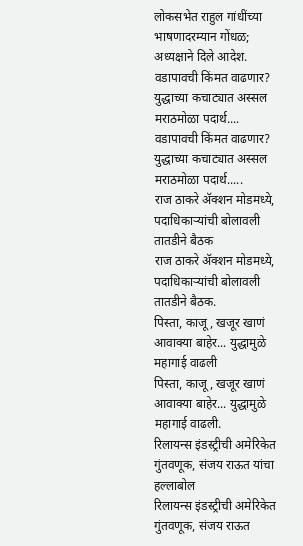लोकसभेत राहुल गांधींच्या भाषणादरम्यान गोंधळ; अध्यक्षाने दिले आदेश.
वडापावची किंमत वाढणार? युद्धाच्या कचाट्यात अस्सल मराठमोळा पदार्थ....
वडापावची किंमत वाढणार? युद्धाच्या कचाट्यात अस्सल मराठमोळा पदार्थ.....
राज ठाकरे अ‍ॅक्शन मोडमध्ये, पदाधिकाऱ्यांची बोलावली तातडीने बैठक
राज ठाकरे अ‍ॅक्शन मोडमध्ये, पदाधिकाऱ्यांची बोलावली तातडीने बैठक.
पिस्ता, काजू, खजूर खाणं आवाक्या बाहेर... युद्धामुळे महागाई वाढली
पिस्ता, काजू, खजूर खाणं आवाक्या बाहेर... युद्धामुळे महागाई वाढली.
रिलायन्स इंडस्ट्रीची अमेरिकेत गुंतवणूक, संजय राऊत यांचा हल्लाबोल
रिलायन्स इंडस्ट्रीची अमेरिकेत गुंतवणूक, संजय राऊत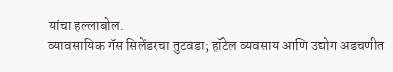यांचा हल्लाबोल.
व्यावसायिक गॅस सिलेंडरचा तुटवडा; हॉटेल व्यवसाय आणि उद्योग अडचणीत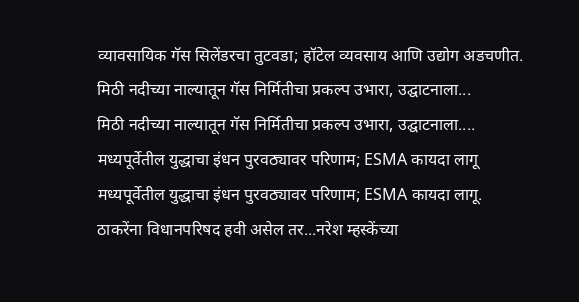व्यावसायिक गॅस सिलेंडरचा तुटवडा; हॉटेल व्यवसाय आणि उद्योग अडचणीत.
मिठी नदीच्या नाल्यातून गॅस निर्मितीचा प्रकल्प उभारा, उद्घाटनाला...
मिठी नदीच्या नाल्यातून गॅस निर्मितीचा प्रकल्प उभारा, उद्घाटनाला....
मध्यपूर्वेतील युद्धाचा इंधन पुरवठ्यावर परिणाम; ESMA कायदा लागू
मध्यपूर्वेतील युद्धाचा इंधन पुरवठ्यावर परिणाम; ESMA कायदा लागू.
ठाकरेंना विधानपरिषद हवी असेल तर...नरेश म्हस्केंच्या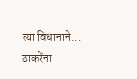त्या विधानाने...
ठाकरेंना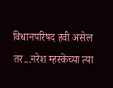विधानपरिषद हवी असेल तर...नरेश म्हस्केंच्या त्या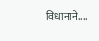विधानाने....